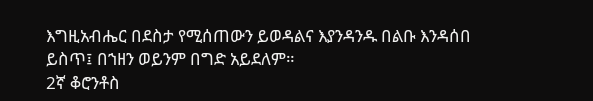እግዚአብሔር በደስታ የሚሰጠውን ይወዳልና እያንዳንዱ በልቡ እንዳሰበ ይስጥ፤ በኀዘን ወይንም በግድ አይደለም።
2ኛ ቆሮንቶስ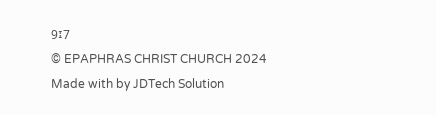9፤7
© EPAPHRAS CHRIST CHURCH 2024
Made with by JDTech Solution